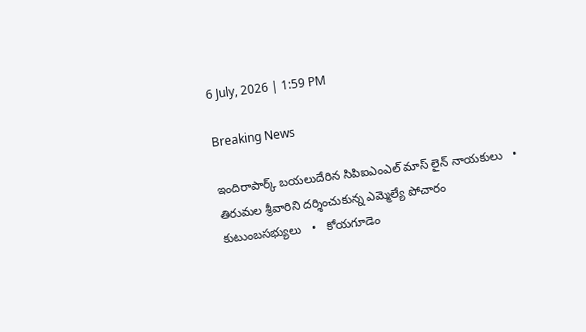6 July, 2026 | 1:59 PM

Breaking News

ఇందిరాపార్క్ బయలుదేరిన సిపిఐఎంఎల్ మాస్ లైన్ నాయకులు   •   తిరుమల శ్రీవారిని దర్శించుకున్న ఎమ్మెల్యే పోచారం కుటుంబసభ్యులు   •   కోయగూడెం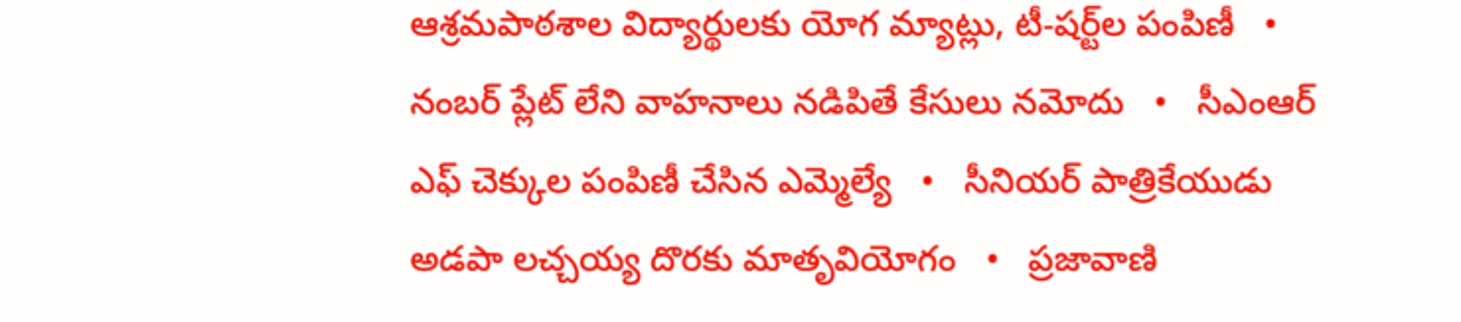ఆశ్రమపాఠశాల విద్యార్థులకు యోగ మ్యాట్లు, టీ-షర్ట్‌ల పంపిణీ   •   నంబర్ ప్లేట్ లేని వాహనాలు నడిపితే కేసులు నమోదు   •   సీఎంఆర్ ఎఫ్ చెక్కుల పంపిణీ చేసిన ఎమ్మెల్యే   •   సీనియర్ పాత్రికేయుడు అడపా లచ్చయ్య దొరకు మాతృవియోగం   •   ప్రజావాణి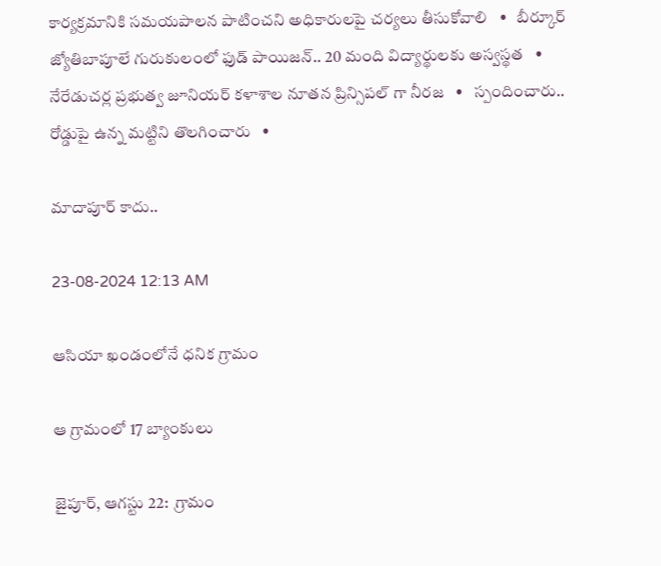కార్యక్రమానికి సమయపాలన పాటించని అధికారులపై చర్యలు తీసుకోవాలి   •   బీర్కూర్ జ్యోతిబాపూలే గురుకులంలో ఫుడ్ పాయిజన్.. 20 మంది విద్యార్థులకు అస్వస్థత   •   నేరేడుచర్ల ప్రభుత్వ జూనియర్ కళాశాల నూతన ప్రిన్సిపల్ గా నీరజ   •   స్పందించారు.. రోడ్డుపై ఉన్న మట్టిని తొలగించారు   •

మాదాపూర్ కాదు..

23-08-2024 12:13 AM

ఆసియా ఖండంలోనే ధనిక గ్రామం

ఆ గ్రామంలో 17 బ్యాంకులు

జైపూర్, ఆగస్టు 22:  గ్రామం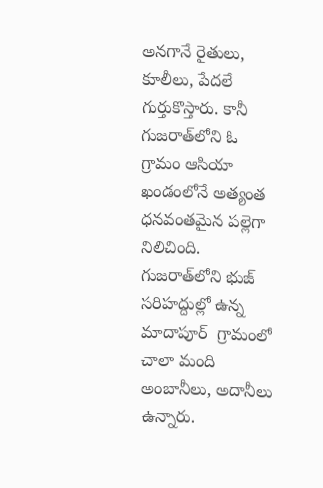అనగానే రైతులు, కూలీలు, పేదలే గుర్తుకొస్తారు. కానీ గుజరాత్‌లోని ఓ గ్రామం ఆసియా ఖండంలోనే అత్యంత ధనవంతమైన పల్లెగా నిలిచింది.  గుజరాత్‌లోని భుజ్ సరిహద్దుల్లో ఉన్న మాదాపూర్  గ్రామంలో చాలా మంది అంబానీలు, అదానీలు ఉన్నారు.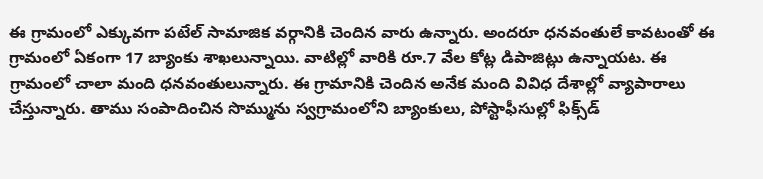ఈ గ్రామంలో ఎక్కువగా పటేల్ సామాజిక వర్గానికి చెందిన వారు ఉన్నారు. అందరూ ధనవంతులే కావటంతో ఈ గ్రామంలో ఏకంగా 17 బ్యాంకు శాఖలున్నాయి. వాటిల్లో వారికి రూ.7 వేల కోట్ల డిపాజిట్లు ఉన్నాయట. ఈ గ్రామంలో చాలా మంది ధనవంతులున్నారు. ఈ గ్రామానికి చెందిన అనేక మంది వివిధ దేశాల్లో వ్యాపారాలు చేస్తున్నారు. తాము సంపాదించిన సొమ్మును స్వగ్రామంలోని బ్యాంకులు, పోస్టాఫీసుల్లో ఫిక్స్‌డ్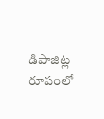డిపాజిట్ల రూపంలో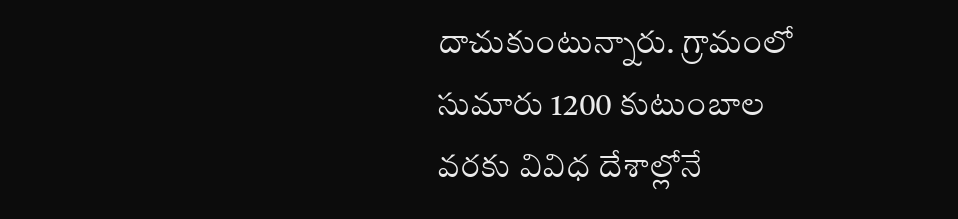దాచుకుంటున్నారు. గ్రామంలో సుమారు 1200 కుటుంబాల వరకు వివిధ దేశాల్లోనే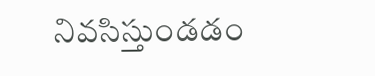నివసిస్తుండడం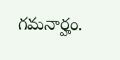గమనార్హం.